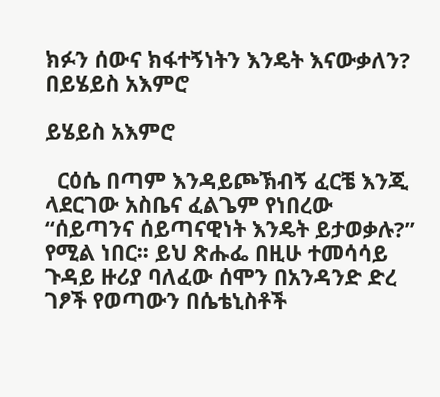ክፉን ሰውና ክፋተኝነትን እንዴት እናውቃለን? በይሄይስ አእምሮ

ይሄይስ አእምሮ

  ርዕሴ በጣም እንዳይጮኽብኝ ፈርቼ እንጂ ላደርገው አስቤና ፈልጌም የነበረው “ሰይጣንና ሰይጣናዊነት እንዴት ይታወቃሉ?” የሚል ነበር፡፡ ይህ ጽሑፌ በዚሁ ተመሳሳይ ጉዳይ ዙሪያ ባለፈው ሰሞን በአንዳንድ ድረ ገፆች የወጣውን በሴቴኒስቶች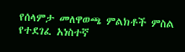የሰላምታ መለዋወጫ ምልክቶች ምስል የተደገፈ አነስተኛ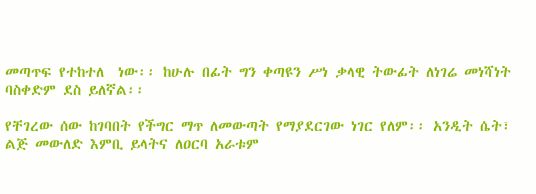መጣጥፍ የተከተለ  ነው፡፡ ከሁሉ በፊት ግን ቀጣዩን ሥነ ቃላዊ ትውፊት ለነገሬ መነሻነት ባስቀድም ደስ ይለኛል፡፡

የቸገረው ሰው ከገባበት የችግር ማጥ ለመውጣት የማያደርገው ነገር የለም፡፡ አንዲት ሴት፣ ልጅ መውለድ እምቢ ይላትና ለዐርባ አራቱም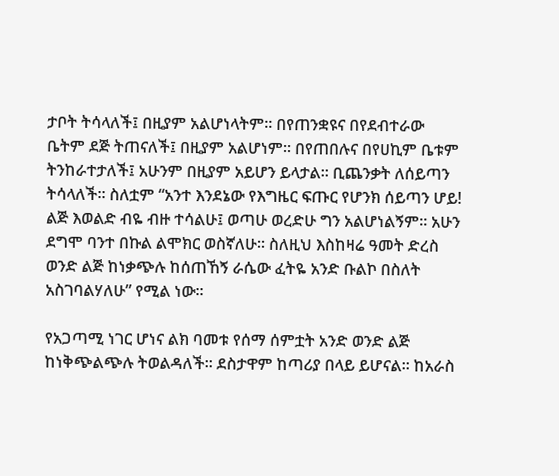ታቦት ትሳላለች፤ በዚያም አልሆነላትም፡፡ በየጠንቋዩና በየደብተራው ቤትም ደጅ ትጠናለች፤ በዚያም አልሆነም፡፡ በየጠበሉና በየሀኪም ቤቱም ትንከራተታለች፤ አሁንም በዚያም አይሆን ይላታል፡፡ ቢጨንቃት ለሰይጣን ትሳላለች፡፡ ስለቷም “አንተ እንደኔው የእግዜር ፍጡር የሆንክ ሰይጣን ሆይ! ልጅ እወልድ ብዬ ብዙ ተሳልሁ፤ ወጣሁ ወረድሁ ግን አልሆነልኝም፡፡ አሁን ደግሞ ባንተ በኩል ልሞክር ወስኛለሁ፡፡ ስለዚህ እስከዛሬ ዓመት ድረስ ወንድ ልጅ ከነቃጭሉ ከሰጠኸኝ ራሴው ፈትዬ አንድ ቡልኮ በስለት አስገባልሃለሁ” የሚል ነው፡፡

የአጋጣሚ ነገር ሆነና ልክ ባመቱ የሰማ ሰምቷት አንድ ወንድ ልጅ ከነቅጭልጭሉ ትወልዳለች፡፡ ደስታዋም ከጣሪያ በላይ ይሆናል፡፡ ከአራስ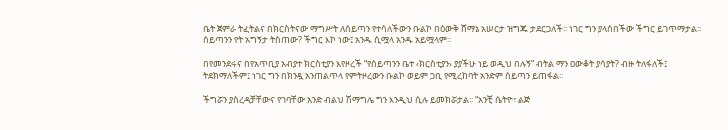ቤት ጀምራ ትፈትልና በክርስትናው ማግሥት ለሰይጣን የተሳለችውን ቡልኮ በዕውቅ ሸማኔ አሠርታ ዝግጁ ታደርጋለች፡፡ ነገር ግን ያላሰበችው ችግር ይገጥማታል፡፡ ሰይጣንን የት አግኝታ ትስጠው? ችግር እኮ ነው፤ አንዱ ሲሟላ አንዱ አይሟላም፡፡

በየመንደሩና በየአጥቢያ አብያተ ክርስቲያን እየዞረች “የሰይጣንን ቤተ ‹ክርስቲያን› ያያችሁ ነይ ወዲህ በሉኝ” ብትል ማን ዐውቆት ያሳያት? ብዙ ትለፋለች፤ ትደክማለችም፤ ነገር ግን በክንዷ አንጠልጥላ የምትዞረውን ቡልኮ ወይም ጋቢ የሚረከባት አንድም ሰይጣን ይጠፋል፡፡

ችግሯን ያስረዳቻቸውና የገባቸው አንድ ብልህ ሽማግሌ ግን እንዲህ ሲሉ ይመክሯታል፡፡ “አንቺ ሴትዮ፣ ልጅ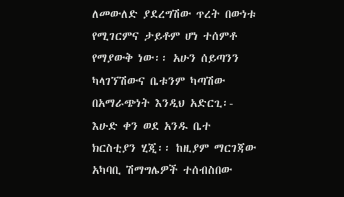ለመውለድ ያደረግሽው ጥረት በውነቱ የሚገርምና ታይቶም ሆነ ተሰምቶ የማያውቅ ነው፡፡ አሁን ሰይጣንን ካላገኘሽውና ቤቱንም ካጣሽው በአማራጭነት እንዲህ አድርጊ፡- እሁድ ቀን ወደ አንዱ ቤተ ክርስቲያን ሂጂ፡፡ ከዚያም ማርገጃው አካባቢ ሽማግሌዎች ተሰብስበው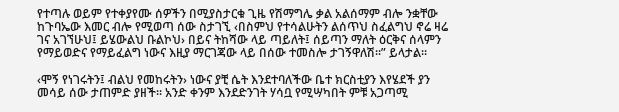የተጣሉ ወይም የተቀያየሙ ሰዎችን በሚያስታርቁ ጊዜ የሽማግሌ ቃል አልሰማም ብሎ ንቋቸው ከጉባኤው እመር ብሎ የሚወጣ ሰው ስታገኚ ‹በስምህ የተሳልሁትን ልሰጥህ ስፈልግህ ኖሬ ዛሬ ገና አገኘሁህ፤ ይሄውልህ ቡልኮህ› በይና ትከሻው ላይ ጣይለት፤ ሰይጣን ማለት ዕርቅና ሰላምን የማይወድና የማይፈልግ ነውና እዚያ ማርገጃው ላይ በሰው ተመስሎ ታገኝዋለሽ፡፡” ይላታል፡፡

‹ሞኝ የነገሩትን፤ ብልህ የመከሩትን› ነውና ያቺ ሴት እንደተባለችው ቤተ ክርስቲያን እየሄደች ያን መሳይ ሰው ታጠምድ ያዘች፡፡ አንድ ቀንም እንደድንገት ሃሳቧ የሚሣካበት ምቹ አጋጣሚ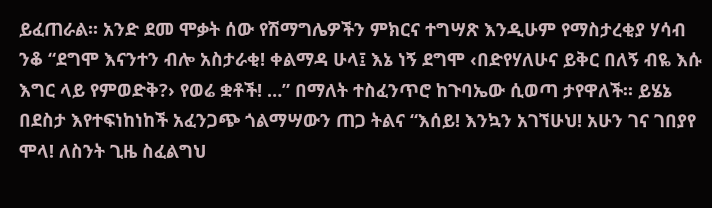ይፈጠራል፡፡ አንድ ደመ ሞቃት ሰው የሽማግሌዎችን ምክርና ተግሣጽ እንዲሁም የማስታረቂያ ሃሳብ ንቆ “ደግሞ እናንተን ብሎ አስታራቂ! ቀልማዳ ሁላ፤ እኔ ነኝ ደግሞ ‹በድየሃለሁና ይቅር በለኝ ብዬ እሱ እግር ላይ የምወድቅ?› የወሬ ቋቶች! …” በማለት ተስፈንጥሮ ከጉባኤው ሲወጣ ታየዋለች፡፡ ይሄኔ በደስታ እየተፍነከነከች አፈንጋጭ ጎልማሣውን ጠጋ ትልና “እሰይ! እንኳን አገኘሁህ! አሁን ገና ገበያየ ሞላ! ለስንት ጊዜ ስፈልግህ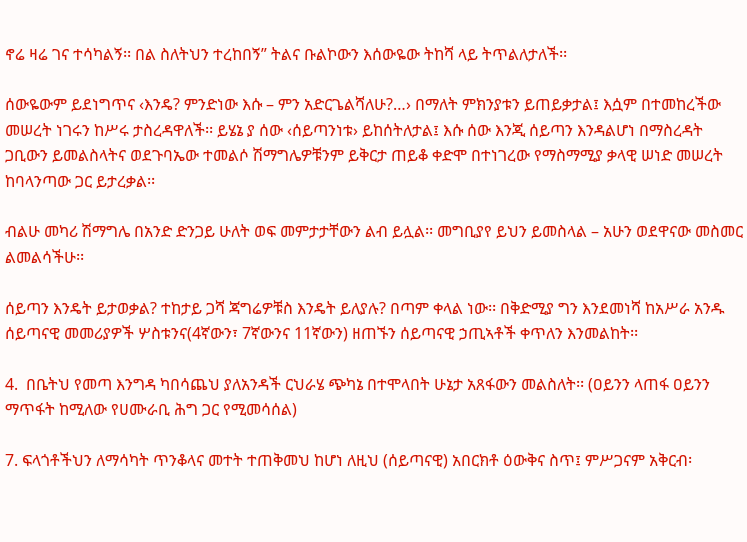ኖሬ ዛሬ ገና ተሳካልኝ፡፡ በል ስለትህን ተረከበኝ” ትልና ቡልኮውን እሰውዬው ትከሻ ላይ ትጥልለታለች፡፡

ሰውዬውም ይደነግጥና ‹እንዴ? ምንድነው እሱ – ምን አድርጌልሻለሁ?…› በማለት ምክንያቱን ይጠይቃታል፤ እሷም በተመከረችው መሠረት ነገሩን ከሥሩ ታስረዳዋለች፡፡ ይሄኔ ያ ሰው ‹ሰይጣንነቱ› ይከሰትለታል፤ እሱ ሰው እንጂ ሰይጣን እንዳልሆነ በማስረዳት ጋቢውን ይመልስላትና ወደጉባኤው ተመልሶ ሽማግሌዎቹንም ይቅርታ ጠይቆ ቀድሞ በተነገረው የማስማሚያ ቃላዊ ሠነድ መሠረት ከባላንጣው ጋር ይታረቃል፡፡

ብልሁ መካሪ ሽማግሌ በአንድ ድንጋይ ሁለት ወፍ መምታታቸውን ልብ ይሏል፡፡ መግቢያየ ይህን ይመስላል – አሁን ወደዋናው መስመር ልመልሳችሁ፡፡

ሰይጣን እንዴት ይታወቃል? ተከታይ ጋሻ ጃግሬዎቹስ እንዴት ይለያሉ? በጣም ቀላል ነው፡፡ በቅድሚያ ግን እንደመነሻ ከአሥራ አንዱ ሰይጣናዊ መመሪያዎች ሦስቱንና(4ኛውን፣ 7ኛውንና 11ኛውን) ዘጠኙን ሰይጣናዊ ኃጢኣቶች ቀጥለን እንመልከት፡፡

4.  በቤትህ የመጣ እንግዳ ካበሳጨህ ያለአንዳች ርህራሄ ጭካኔ በተሞላበት ሁኔታ አጸፋውን መልስለት፡፡ (ዐይንን ላጠፋ ዐይንን ማጥፋት ከሚለው የሀሙራቢ ሕግ ጋር የሚመሳሰል)

7. ፍላጎቶችህን ለማሳካት ጥንቆላና መተት ተጠቅመህ ከሆነ ለዚህ (ሰይጣናዊ) አበርክቶ ዕውቅና ስጥ፤ ምሥጋናም አቅርብ፡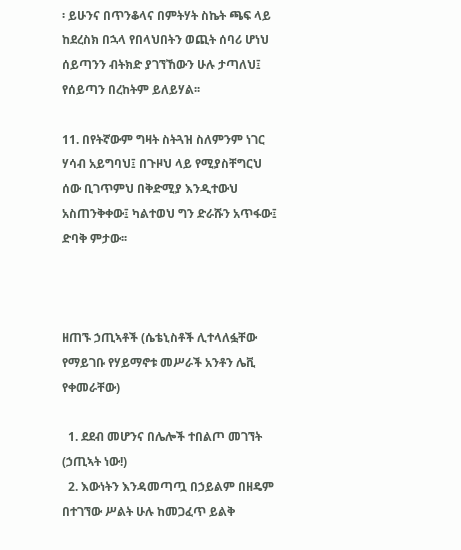፡ ይሁንና በጥንቆላና በምትሃት ስኬት ጫፍ ላይ ከደረስክ በኋላ የበላህበትን ወጪት ሰባሪ ሆነህ ሰይጣንን ብትክድ ያገኘኸውን ሁሉ ታጣለህ፤ የሰይጣን በረከትም ይለይሃል፡፡

11. በየትኛውም ግዛት ስትጓዝ ስለምንም ነገር ሃሳብ አይግባህ፤ በጉዞህ ላይ የሚያስቸግርህ ሰው ቢገጥምህ በቅድሚያ እንዲተውህ አስጠንቅቀው፤ ካልተወህ ግን ድራሹን አጥፋው፤ ድባቅ ምታው፡፡



ዘጠኙ ኃጢኣቶች (ሴቴኒስቶች ሊተላለፏቸው የማይገቡ የሃይማኖቱ መሥራች አንቶን ሌቪ የቀመራቸው)

  1. ደደብ መሆንና በሌሎች ተበልጦ መገኘት (ኃጢኣት ነው!)
  2. እውነትን እንዳመጣጧ በኃይልም በዘዴም በተገኘው ሥልት ሁሉ ከመጋፈጥ ይልቅ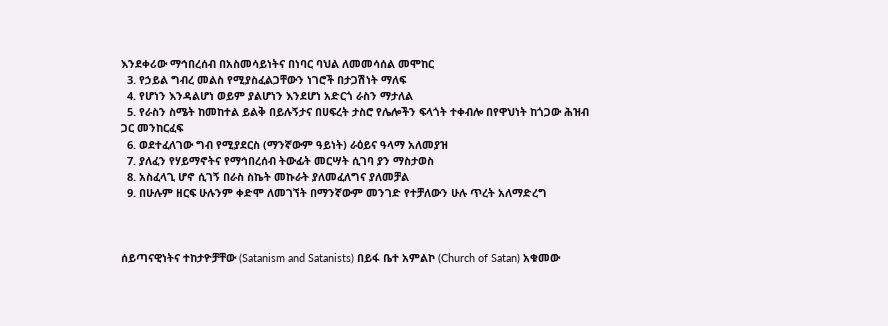እንደቀሪው ማኅበረሰብ በአስመሳይነትና በነባር ባህል ለመመሳሰል መሞከር
  3. የኃይል ግብረ መልስ የሚያስፈልጋቸውን ነገሮች በታጋሽነት ማለፍ
  4. የሆነን እንዳልሆነ ወይም ያልሆነን እንደሆነ አድርጎ ራስን ማታለል
  5. የራስን ስሜት ከመከተል ይልቅ በይሉኝታና በሀፍረት ታስሮ የሌሎችን ፍላጎት ተቀብሎ በየዋህነት ከጎጋው ሕዝብ ጋር መንከርፈፍ
  6. ወደተፈለገው ግብ የሚያደርስ (ማንኛውም ዓይነት) ራዕይና ዓላማ አለመያዝ
  7. ያለፈን የሃይማኖትና የማኅበረሰብ ትውፊት መርሣት ሲገባ ያን ማስታወስ
  8. አስፈላጊ ሆኖ ሲገኝ በራስ ስኬት መኩራት ያለመፈለግና ያለመቻል
  9. በሁሉም ዘርፍ ሁሉንም ቀድሞ ለመገኘት በማንኛውም መንገድ የተቻለውን ሁሉ ጥረት አለማድረግ



ሰይጣናዊነትና ተከታዮቻቸው (Satanism and Satanists) በይፋ ቤተ አምልኮ (Church of Satan) አቁመው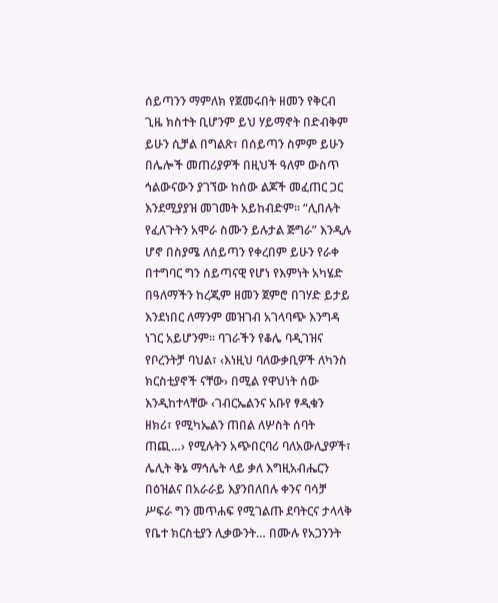ሰይጣንን ማምለክ የጀመሩበት ዘመን የቅርብ ጊዜ ክስተት ቢሆንም ይህ ሃይማኖት በድብቅም ይሁን ሲቻል በግልጽ፣ በሰይጣን ስምም ይሁን በሌሎች መጠሪያዎች በዚህች ዓለም ውስጥ ኅልውናውን ያገኘው ከሰው ልጆች መፈጠር ጋር እንደሚያያዝ መገመት አይከብድም፡፡ “ሊበሉት የፈለጉትን አሞራ ስሙን ይሉታል ጅግራ” እንዲሉ ሆኖ በስያሜ ለሰይጣን የቀረበም ይሁን የራቀ በተግባር ግን ሰይጣናዊ የሆነ የእምነት አካሄድ በዓለማችን ከረጂም ዘመን ጀምሮ በገሃድ ይታይ እንደነበር ለማንም መዝገብ አገላባጭ እንግዳ ነገር አይሆንም፡፡ ባገራችን የቆሌ ባዲገዝና የቦረንትቻ ባህል፣ ‹እነዚህ ባለውቃቢዎች ለካንስ ክርስቲያኖች ናቸው› በሚል የዋህነት ሰው እንዲከተላቸው ‹ገብርኤልንና አቡየ ፃዲቁን ዘክሪ፣ የሚካኤልን ጠበል ለሦስት ሰባት ጠጪ…› የሚሉትን አጭበርባሪ ባለአውሊያዎች፣ ሌሊት ቅኔ ማኅሌት ላይ ቃለ እግዚአብሔርን በዕዝልና በአራራይ እያንበለበሉ ቀንና ባሳቻ ሥፍራ ግን መጥሐፍ የሚገልጡ ደባትርና ታላላቅ የቤተ ክርስቲያን ሊቃውንት… በሙሉ የአጋንንት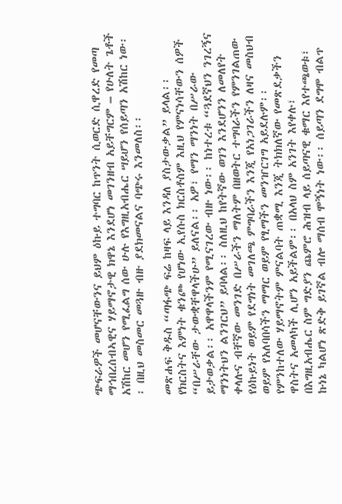ጭፍራዎች መሆናቸውንና ይህም ዕኩይ ተግባር ከጥንት ሲወርድ ሲዋረድ የመጣ ማኅበረሰብኣዊና ሃይማኖታዊ ክዋኔ እንደሆነ መገንዘብ አይቸግርም – የሁለት ጌቶች አሽከር መሆን የሚፈልግ ሰው ሁሉ የእግዚአብሔር ሣይሆን የሰይጣን አሽከር ነው፡፡ በዚህ መስመር መጓዙ ብዙ ያደክመናልና ባጭሩ እንመለስ፡፡

መጽሐፍ ቅዱስ “ጣፋጭ ፍሬ ከዛፍ ላይ እንዳለ ያስታውቃል” ይላል፡፡ የክርስትና እምነት ቁንጮ የሆነው ኢየሱስ ክርስቶስም እዚህ የምናነሳቸውን ሰዎች “በሥራቸው ታውቋቸዋላችሁ” ይለናል፡፡ አዎ፣ የማን ማንነት በሥራው ይታወቃል፡፡ አዋዋላችንም የሚናገረው ብዙ ነው፡፡ ከነተረቱ “ጓደኛህን ንገረኝና ማንነትህን ልንገርህ” ይባላል፡፡ ስለዚህ ከየትኛው ወገን እንደሆንን ለመለየት ቀላሉና ብቸኛው መንገድ በሥራችን ማለትም በዘወትር ተግባራችን የምንገልጠው የዕኩይነት ወይም የደግነት መገለጫ ምግባራችን እንጂ የአነጋገራችን ለዛና መስህብ ወይም የአለባበሳችን ማማር ወይም የፂማችን መንዠርገግ አይደሉም፡፡ የምንከተለው ሃይማኖትም ምናልባት ጠቋሚ እንጂ ትክክለኛው የመጽደቃችን ዋስትና አመላካች ሊሆን አይችልም፡፡ በአላህ ስም አንገት እየቀሉ፣ በእግዚአብሔር ስም ግድያን ጨምሮ ሕዝብ ላይ ሰይጣናዊ ቁማር እየተጫወቱ፣ ኩነኔ ካልሆነ ጽድቅ ይገኛል ብሎ ማሰብ ሞኝነት ነው፡፡ ሰይጣን ደግሞ ብልጥ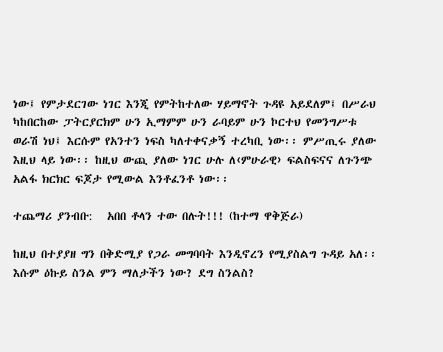ነው፤ የምታደርገው ነገር እንጂ የምትከተለው ሃይማኖት ጉዳዩ አይደለም፤ በሥራህ ካከበርከው ፓትርያርክም ሁን ኢማምም ሁን ራባይም ሁን ኮርተህ የመንግሥቱ ወራሽ ነህ፤ እርሱም የአንተን ነፍስ ካለተቀናቃኝ ተረካቢ ነው፡፡ ምሥጢሩ ያለው እዚህ ላይ ነው፡፡ ከዚህ ውጪ ያለው ነገር ሁሉ ለ‹ምሁራዊ› ፍልስፍናና ለጉንጭ አልፋ ክርክር ፍጆታ የሚውል እንቶፈንቶ ነው፡፡

ተጨማሪ ያንብቡ:   አበበ ቶላን ተው በሉት!!! (ከተማ ዋቅጅራ)

ከዚህ በተያያዘ ግን በቅድሚያ የጋራ መግባባት እንዲኖረን የሚያስልግ ጉዳይ አለ፡፡ እሱም ዕኩይ ስንል ምን ማለታችን ነው? ደግ ስንልስ?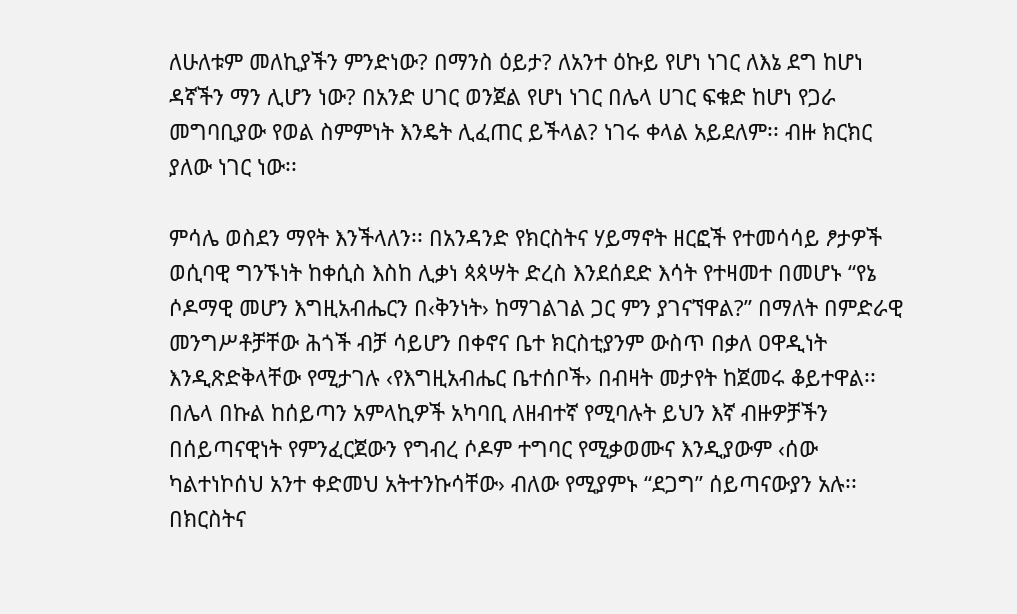ለሁለቱም መለኪያችን ምንድነው? በማንስ ዕይታ? ለአንተ ዕኩይ የሆነ ነገር ለእኔ ደግ ከሆነ ዳኛችን ማን ሊሆን ነው? በአንድ ሀገር ወንጀል የሆነ ነገር በሌላ ሀገር ፍቁድ ከሆነ የጋራ መግባቢያው የወል ስምምነት እንዴት ሊፈጠር ይችላል? ነገሩ ቀላል አይደለም፡፡ ብዙ ክርክር ያለው ነገር ነው፡፡

ምሳሌ ወስደን ማየት እንችላለን፡፡ በአንዳንድ የክርስትና ሃይማኖት ዘርፎች የተመሳሳይ ፆታዎች ወሲባዊ ግንኙነት ከቀሲስ እስከ ሊቃነ ጳጳሣት ድረስ እንደሰደድ እሳት የተዛመተ በመሆኑ “የኔ ሶዶማዊ መሆን እግዚአብሔርን በ‹ቅንነት› ከማገልገል ጋር ምን ያገናኘዋል?” በማለት በምድራዊ መንግሥቶቻቸው ሕጎች ብቻ ሳይሆን በቀኖና ቤተ ክርስቲያንም ውስጥ በቃለ ዐዋዲነት እንዲጽድቅላቸው የሚታገሉ ‹የእግዚአብሔር ቤተሰቦች› በብዛት መታየት ከጀመሩ ቆይተዋል፡፡ በሌላ በኩል ከሰይጣን አምላኪዎች አካባቢ ለዘብተኛ የሚባሉት ይህን እኛ ብዙዎቻችን በሰይጣናዊነት የምንፈርጀውን የግብረ ሶዶም ተግባር የሚቃወሙና እንዲያውም ‹ሰው ካልተነኮሰህ አንተ ቀድመህ አትተንኩሳቸው› ብለው የሚያምኑ “ደጋግ” ሰይጣናውያን አሉ፡፡ በክርስትና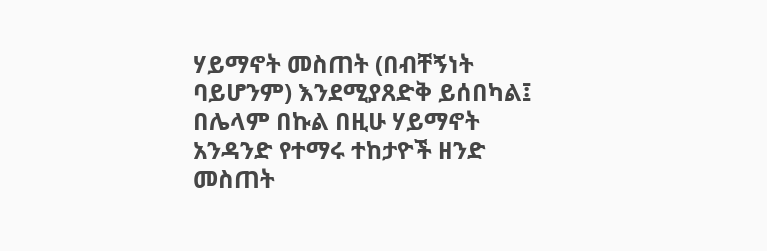ሃይማኖት መስጠት (በብቸኝነት ባይሆንም) እንደሚያጸድቅ ይሰበካል፤ በሌላም በኩል በዚሁ ሃይማኖት አንዳንድ የተማሩ ተከታዮች ዘንድ መስጠት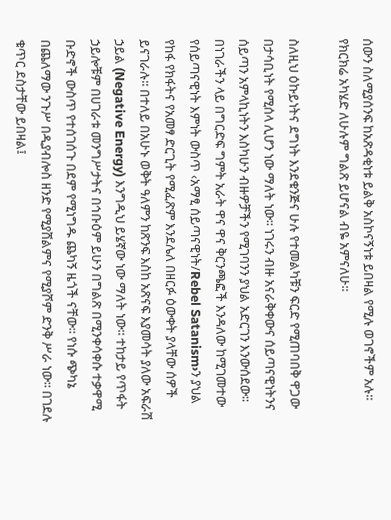ሰውን ስለሚያሰንፍ ከአጽዳቂነቱ ይልቅ አስኮናኝነቱ ይበዛል የሚሉ ወገኖችም አሉ፡፡ የክርክሬ አካሄድ ለሁሉም ግልጽ ይሆናል ብዬ አምናለሁ፡፡

ስለዚህ ዕኩይነትና ደግነት እንደቁንጅና ሁሉ የተመልካቹን ፍርድ የሚጠባበቅ ዋጋው በታሳቢነት የሚሰላ ሊሆን ነው ማለት ነው፡፡ ነገሩን ብዙ አናራቅቀውና ሰይጣናዊነትንና ሰይጣን አምላኪነትን እስካሁን ብዙዎቻችን የሚገባንን ያህል አድርገን እንውሰደው፡፡ በነገራችን ላይ በግርድፍ ግምት አራት ዋና ዋና ቅርንጫፎች እንዳለው ከሚገመተው የሰይጣናዊነት እምነት ውስጥ ‹አማፂ ሰይጣናዊነት/Rebel Satanism›ን ያህል የከፋ የክፋትና የአመፃ ድርጊት የሚፈጽም እንደሌለ በዘርፉ ዕውቀት ያላቸው ሰዎች ይናገራሉ፡፡ በተለይ በአሁኑ ወቅት ዓለምን ከጽንፍ እስከ አጽናፍ እያመሳት ያለው አፍራሽ ኃይል (Negative Energy) እንግዲህ ይሄኛው ነው ማለት ነው፡፡ ተከታይ የጥፋት ኃይሎቹም በሀገራቱ መንግሥታትና በኅቡዕም ይሁን በግልጽ በሚንቀሳቀሱ ተቃዋሚ ቡድኖች ውስጥ የተሰገሰጉ በደም የሚነግዱ ጨካኝ ዜጎች ናቸው፡፡ የነሱ ጭካኔ በጨለማው ንጉሥ በዲያብሎስ ዘንድ የሚያሸልምና የሚያሾም ድንቅ ሥራ ነው፡፡ በገደሉ ቁጥር ደስታቸው ይበዛል፤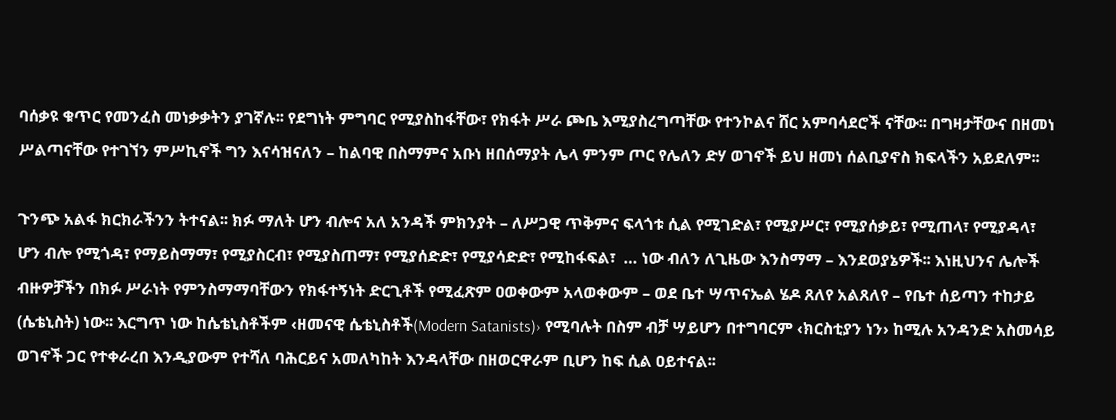ባሰቃዩ ቁጥር የመንፈስ መነቃቃትን ያገኛሉ፡፡ የደግነት ምግባር የሚያስከፋቸው፣ የክፋት ሥራ ጮቤ እሚያስረግጣቸው የተንኮልና ሸር አምባሳደሮች ናቸው፡፡ በግዛታቸውና በዘመነ ሥልጣናቸው የተገኘን ምሥኪኖች ግን እናሳዝናለን – ከልባዊ በስማምና አቡነ ዘበሰማያት ሌላ ምንም ጦር የሌለን ድሃ ወገኖች ይህ ዘመነ ሰልቢያኖስ ክፍላችን አይደለም፡፡

ጉንጭ አልፋ ክርክራችንን ትተናል፡፡ ክፉ ማለት ሆን ብሎና አለ አንዳች ምክንያት – ለሥጋዊ ጥቅምና ፍላጎቱ ሲል የሚገድል፣ የሚያሥር፣ የሚያሰቃይ፣ የሚጠላ፣ የሚያዳላ፣ ሆን ብሎ የሚጎዳ፣ የማይስማማ፣ የሚያስርብ፣ የሚያስጠማ፣ የሚያሰድድ፣ የሚያሳድድ፣ የሚከፋፍል፣  … ነው ብለን ለጊዜው እንስማማ – እንደወያኔዎች፡፡ እነዚህንና ሌሎች ብዙዎቻችን በክፉ ሥራነት የምንስማማባቸውን የክፋተኝነት ድርጊቶች የሚፈጽም ዐወቀውም አላወቀውም – ወደ ቤተ ሣጥናኤል ሄዶ ጸለየ አልጸለየ – የቤተ ሰይጣን ተከታይ (ሴቴኒስት) ነው፡፡ እርግጥ ነው ከሴቴኒስቶችም ‹ዘመናዊ ሴቴኒስቶች(Modern Satanists)› የሚባሉት በስም ብቻ ሣይሆን በተግባርም ‹ክርስቲያን ነን› ከሚሉ አንዳንድ አስመሳይ ወገኖች ጋር የተቀራረበ እንዲያውም የተሻለ ባሕርይና አመለካከት እንዳላቸው በዘወርዋራም ቢሆን ከፍ ሲል ዐይተናል፡፡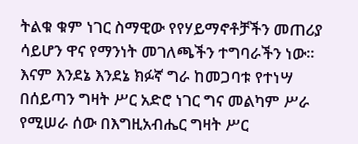ትልቁ ቁም ነገር ስማዊው የየሃይማኖቶቻችን መጠሪያ ሳይሆን ዋና የማንነት መገለጫችን ተግባራችን ነው፡፡ እናም እንደኔ እንደኔ ክፉኛ ግራ ከመጋባቱ የተነሣ በሰይጣን ግዛት ሥር አድሮ ነገር ግና መልካም ሥራ የሚሠራ ሰው በእግዚአብሔር ግዛት ሥር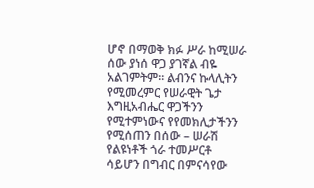ሆኖ በማወቅ ክፉ ሥራ ከሚሠራ ሰው ያነሰ ዋጋ ያገኛል ብዬ አልገምትም፡፡ ልብንና ኩላሊትን የሚመረምር የሠራዊት ጌታ እግዚአብሔር ዋጋችንን የሚተምነውና የየመክሊታችንን የሚሰጠን በሰው – ሠራሽ የልዩነቶች ጎራ ተመሥርቶ ሳይሆን በግብር በምናሳየው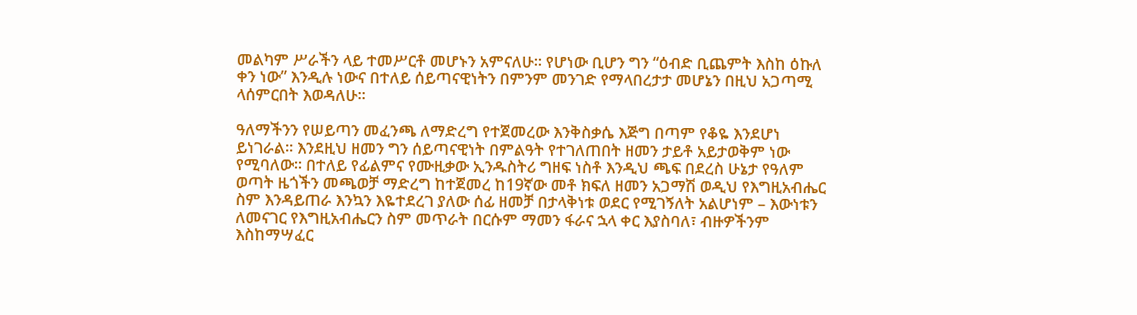መልካም ሥራችን ላይ ተመሥርቶ መሆኑን አምናለሁ፡፡ የሆነው ቢሆን ግን “ዕብድ ቢጨምት እስከ ዕኩለ ቀን ነው” እንዲሉ ነውና በተለይ ሰይጣናዊነትን በምንም መንገድ የማላበረታታ መሆኔን በዚህ አጋጣሚ ላሰምርበት እወዳለሁ፡፡

ዓለማችንን የሠይጣን መፈንጫ ለማድረግ የተጀመረው እንቅስቃሴ እጅግ በጣም የቆዬ እንደሆነ ይነገራል፡፡ እንደዚህ ዘመን ግን ሰይጣናዊነት በምልዓት የተገለጠበት ዘመን ታይቶ አይታወቅም ነው የሚባለው፡፡ በተለይ የፊልምና የሙዚቃው ኢንዱስትሪ ግዘፍ ነስቶ እንዲህ ጫፍ በደረስ ሁኔታ የዓለም ወጣት ዜጎችን መጫወቻ ማድረግ ከተጀመረ ከ19ኛው መቶ ክፍለ ዘመን አጋማሽ ወዲህ የእግዚአብሔር ስም እንዳይጠራ እንኳን እዬተደረገ ያለው ሰፊ ዘመቻ በታላቅነቱ ወደር የሚገኝለት አልሆነም – እውነቱን ለመናገር የእግዚአብሔርን ስም መጥራት በርሱም ማመን ፋራና ኋላ ቀር እያስባለ፣ ብዙዎችንም እስከማሣፈር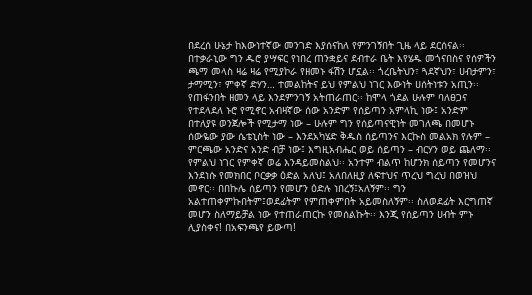በደረሰ ሁኔታ ከእውነተኛው መንገድ እያሰናከለ የምንገኝበት ጊዜ ላይ ደርሰናል፡፡ በተቃራኒው ግን ዱሮ ያሣፍር የነበረ ጠንቋይና ደብተራ ቤት እየሄዱ መጎናበስና የሰዎችን ጫማ መላስ ዛሬ ዛሬ የሚያኮራ የዘመኑ ፋሽን ሆኗል፡፡ ጎረቤትህን፣ ጓደኛህን፣ ሀብታምን፣ ታማሚን፣ ምቀኛ ድሃን… ተመልከትና ይህ የምልህ ነገር እውነት ሀሰትነቱን አጢን፡፡ የጠፋንበት ዘመን ላይ እንደምንገኝ አትጠራጠር፡፡ ከሞላ ጎደል ሁሉም ባለፀጋና የተደላደለ ኑሮ የሚኖር አብዛኛው ሰው አንድም የሰይጣን አምላኪ ነው፤ አንድም በተለያዩ ወንጀሎች የሚታማ ነው – ሁሉም ግን የሰይጣናዊነት መገለጫ በመሆኑ ሰውዬው ያው ሴቴኒስት ነው – እንደአካሄድ ቅዱስ ሰይጣንና እርኩስ መልአክ የሉም – ምርጫው አንድና አንድ ብቻ ነው፤ እግዚአብሔር ወይ ሰይጣን – ብርሃን ወይ ጨለማ፡፡ የምልህ ነገር የምቀኛ ወሬ እንዳይመስልህ፡፡ አንተም ብልጥ ከሆንክ ሰይጣን የመሆንና እንደነሱ የመክበር ቦርቃቃ ዕድል አለህ፤ አለበለዚያ ለፍተህና ጥረህ ግረህ በወዝህ መኖር፡፡ በበኩሌ ሰይጣን የመሆን ዕድሉ ነበረኝ፤አለኝም፡፡ ግን አልተጠቀምኩበትም፤ወደፊትም የምጠቀምበት አይመስለኝም፡፡ ስለወደፊት እርግጠኛ መሆን ስለማይቻል ነው የተጠራጠርኩ የመሰልኩት፡፡ እንጂ የሰይጣን ሀብት ምኑ ሊያስቀና! በአፍንጫየ ይውጣ!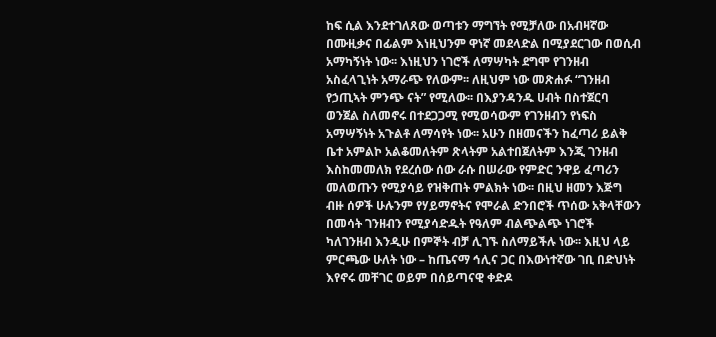ከፍ ሲል እንደተገለጸው ወጣቱን ማግኘት የሚቻለው በአብዛኛው በሙዚቃና በፊልም እነዚህንም ዋነኛ መደላድል በሚያደርገው በወሲብ አማካኝነት ነው፡፡ እነዚህን ነገሮች ለማሣካት ደግሞ የገንዘብ አስፈላጊነት አማራጭ የለውም፡፡ ለዚህም ነው መጽሐፉ “ገንዘብ የኃጢኣት ምንጭ ናት” የሚለው፡፡ በእያንዳንዱ ሀብት በስተጀርባ ወንጀል ስለመኖሩ በተደጋጋሚ የሚወሳውም የገንዘብን የነፍስ አማሣኝነት አጉልቶ ለማሳየት ነው፡፡ አሁን በዘመናችን ከፈጣሪ ይልቅ ቤተ አምልኮ አልቆመለትም ጽላትም አልተበጀለትም እንጂ ገንዘብ እስከመመለክ የደረሰው ሰው ራሱ በሠራው የምድር ንዋይ ፈጣሪን መለወጡን የሚያሳይ የዝቅጠት ምልክት ነው፡፡ በዚህ ዘመን እጅግ ብዙ ሰዎች ሁሉንም የሃይማኖትና የሞራል ድንበሮች ጥሰው አቅላቸውን በመሳት ገንዘብን የሚያሳድዱት የዓለም ብልጭልጭ ነገሮች ካለገንዘብ እንዲሁ በምኞት ብቻ ሊገኙ ስለማይችሉ ነው፡፡ እዚህ ላይ ምርጫው ሁለት ነው – ከጤናማ ኅሊና ጋር በእውነተኛው ገቢ በድህነት እየኖሩ መቸገር ወይም በሰይጣናዊ ቀድዶ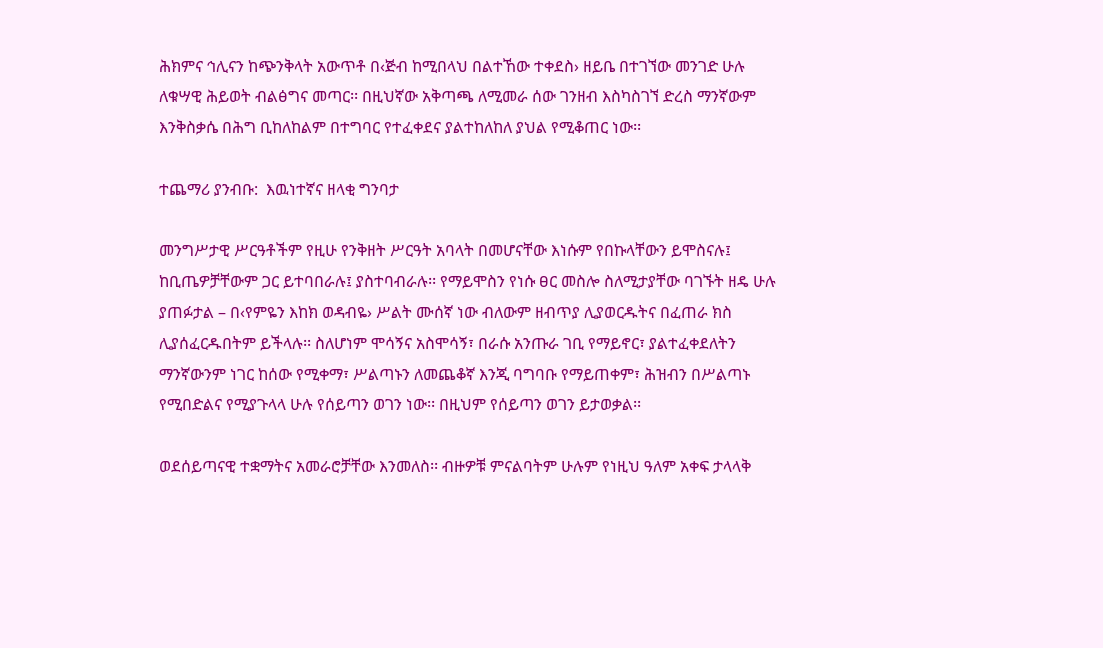ሕክምና ኅሊናን ከጭንቅላት አውጥቶ በ‹ጅብ ከሚበላህ በልተኸው ተቀደስ› ዘይቤ በተገኘው መንገድ ሁሉ ለቁሣዊ ሕይወት ብልፅግና መጣር፡፡ በዚህኛው አቅጣጫ ለሚመራ ሰው ገንዘብ እስካስገኘ ድረስ ማንኛውም እንቅስቃሴ በሕግ ቢከለከልም በተግባር የተፈቀደና ያልተከለከለ ያህል የሚቆጠር ነው፡፡

ተጨማሪ ያንብቡ:  እዉነተኛና ዘላቂ ግንባታ

መንግሥታዊ ሥርዓቶችም የዚሁ የንቅዘት ሥርዓት አባላት በመሆናቸው እነሱም የበኩላቸውን ይሞስናሉ፤ ከቢጤዎቻቸውም ጋር ይተባበራሉ፤ ያስተባብራሉ፡፡ የማይሞስን የነሱ ፀር መስሎ ስለሚታያቸው ባገኙት ዘዴ ሁሉ ያጠፉታል – በ‹የምዬን እከክ ወዳብዬ› ሥልት ሙሰኛ ነው ብለውም ዘብጥያ ሊያወርዱትና በፈጠራ ክስ ሊያሰፈርዱበትም ይችላሉ፡፡ ስለሆነም ሞሳኝና አስሞሳኝ፣ በራሱ አንጡራ ገቢ የማይኖር፣ ያልተፈቀደለትን ማንኛውንም ነገር ከሰው የሚቀማ፣ ሥልጣኑን ለመጨቆኛ እንጂ ባግባቡ የማይጠቀም፣ ሕዝብን በሥልጣኑ የሚበድልና የሚያጉላላ ሁሉ የሰይጣን ወገን ነው፡፡ በዚህም የሰይጣን ወገን ይታወቃል፡፡

ወደሰይጣናዊ ተቋማትና አመራሮቻቸው እንመለስ፡፡ ብዙዎቹ ምናልባትም ሁሉም የነዚህ ዓለም አቀፍ ታላላቅ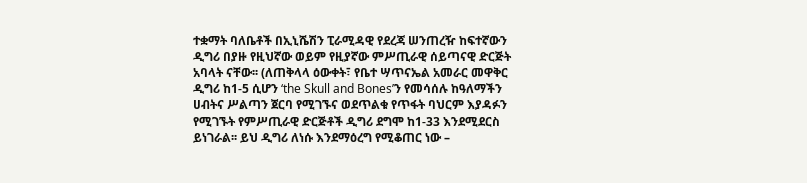ተቋማት ባለቤቶች በኢኒሼሽን ፒራሚዳዊ የደረጃ ሠንጠረዥ ከፍተኛውን ዲግሪ በያዙ የዚህኛው ወይም የዚያኛው ምሥጢራዊ ሰይጣናዊ ድርጅት አባላት ናቸው፡፡ (ለጠቅላላ ዕውቀት፣ የቤተ ሣጥናኤል አመራር መዋቅር ዲግሪ ከ1-5 ሲሆን ‘the Skull and Bones’ን የመሳሰሉ ከዓለማችን ሀብትና ሥልጣን ጀርባ የሚገኙና ወደጥልቁ የጥፋት ባህርም እያዳፉን የሚገኙት የምሥጢራዊ ድርጅቶች ዲግሪ ደግሞ ከ1-33 እንደሚደርስ ይነገራል፡፡ ይህ ዲግሪ ለነሱ እንደማዕረግ የሚቆጠር ነው –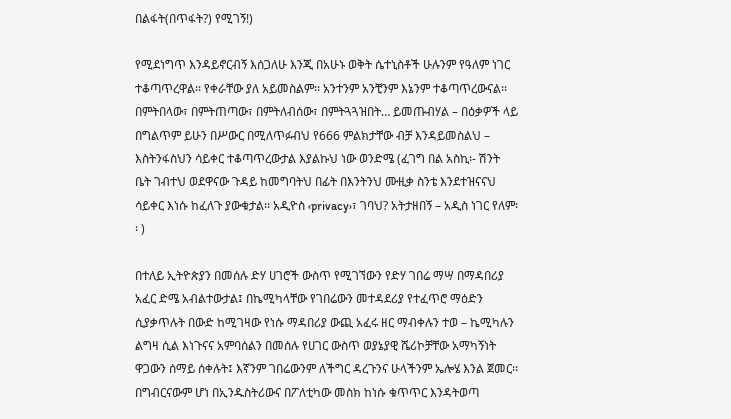በልፋት(በጥፋት?) የሚገኝ!)

የሚደነግጥ እንዳይኖርብኝ እሰጋለሁ እንጂ በአሁኑ ወቅት ሴተኒስቶች ሁሉንም የዓለም ነገር ተቆጣጥረዋል፡፡ የቀራቸው ያለ አይመስልም፡፡ አንተንም አንቺንም እኔንም ተቆጣጥረውናል፡፡ በምትበላው፣ በምትጠጣው፣ በምትለብሰው፣ በምትጓጓዝበት… ይመጡብሃል – በዕቃዎች ላይ በግልጥም ይሁን በሥውር በሚለጥፉብህ የ666 ምልክታቸው ብቻ እንዳይመስልህ – እስትንፋስህን ሳይቀር ተቆጣጥረውታል እያልኩህ ነው ወንድሜ (ፈገግ በል አስኪ፡- ሽንት ቤት ገብተህ ወደዋናው ጉዳይ ከመግባትህ በፊት በእንትንህ ሙዚቃ ስንቴ እንደተዝናናህ ሳይቀር እነሱ ከፈለጉ ያውቁታል፡፡ አዲዮስ ‹privacy›፣ ገባህ? አትታዘበኝ – አዲስ ነገር የለም፡፡ )

በተለይ ኢትዮጵያን በመሰሉ ድሃ ሀገሮች ውስጥ የሚገኘውን የድሃ ገበሬ ማሣ በማዳበሪያ አፈር ድሜ አብልተውታል፤ በኬሚካላቸው የገበሬውን መተዳደሪያ የተፈጥሮ ማዕድን ሲያቃጥሉት በውድ ከሚገዛው የነሱ ማዳበሪያ ውጪ አፈሩ ዘር ማብቀሉን ተወ – ኬሚካሉን ልግዛ ሲል እነጉናና አምባሰልን በመሰሉ የሀገር ውስጥ ወያኔያዊ ሼሪኮቻቸው አማካኝነት ዋጋውን ሰማይ ሰቀሉት፤ እኛንም ገበሬውንም ለችግር ዳረጉንና ሁላችንም ኤሎሄ እንል ጀመር፡፡ በግብርናውም ሆነ በኢንዱስትሪውና በፖለቲካው መስክ ከነሱ ቁጥጥር እንዳትወጣ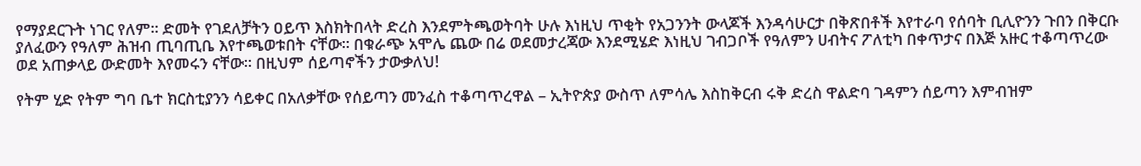የማያደርጉት ነገር የለም፡፡ ድመት የገደለቻትን ዐይጥ እስክትበላት ድረስ እንደምትጫወትባት ሁሉ እነዚህ ጥቂት የአጋንንት ውላጆች እንዳሳሁርታ በቅጽበቶች እየተራባ የሰባት ቢሊዮንን ጉበን በቅርቡ ያለፈውን የዓለም ሕዝብ ጢባጢቤ እየተጫወቱበት ናቸው፡፡ በቁራጭ አሞሌ ጨው በሬ ወደመታረጃው እንደሚሄድ እነዚህ ገብጋቦች የዓለምን ሀብትና ፖለቲካ በቀጥታና በእጅ አዙር ተቆጣጥረው ወደ አጠቃላይ ውድመት እየመሩን ናቸው፡፡ በዚህም ሰይጣኖችን ታውቃለህ!

የትም ሂድ የትም ግባ ቤተ ክርስቲያንን ሳይቀር በአለቃቸው የሰይጣን መንፈስ ተቆጣጥረዋል – ኢትዮጵያ ውስጥ ለምሳሌ እስከቅርብ ሩቅ ድረስ ዋልድባ ገዳምን ሰይጣን እምብዝም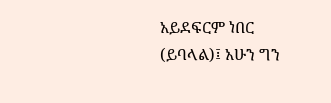አይደፍርም ነበር (ይባላል)፤ አሁን ግን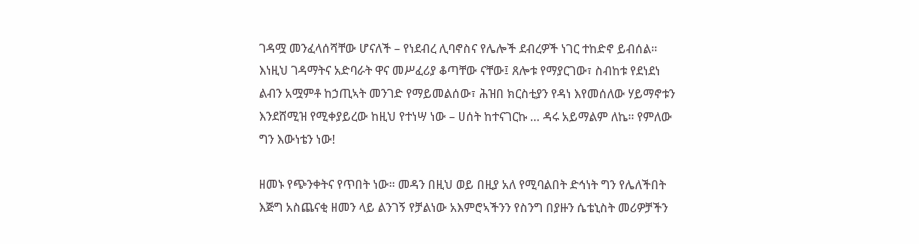ገዳሟ መንፈላሰሻቸው ሆናለች – የነደብረ ሊባኖስና የሌሎች ደብረዎች ነገር ተከድኖ ይብሰል፡፡ እነዚህ ገዳማትና አድባራት ዋና መሥፈሪያ ቆጣቸው ናቸው፤ ጸሎቱ የማያርገው፣ ስብከቱ የደነደነ ልብን አሟምቶ ከኃጢኣት መንገድ የማይመልሰው፣ ሕዝበ ክርስቲያን የዳነ እየመሰለው ሃይማኖቱን እንደሸሚዝ የሚቀያይረው ከዚህ የተነሣ ነው – ሀሰት ከተናገርኩ … ዳሩ አይማልም ለኬ፡፡ የምለው ግን እውነቴን ነው!

ዘመኑ የጭንቀትና የጥበት ነው፡፡ መዳን በዚህ ወይ በዚያ አለ የሚባልበት ድኅነት ግን የሌለችበት እጅግ አስጨናቂ ዘመን ላይ ልንገኝ የቻልነው አእምሮኣችንን የስንግ በያዙን ሴቴኒስት መሪዎቻችን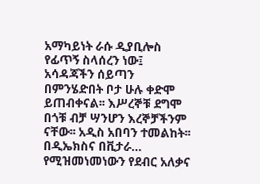አማካይነት ራሱ ዲያቢሎስ የፊጥኝ ስላሰረን ነው፤ አሳዳጃችን ሰይጣን በምንሄድበት ቦታ ሁሉ ቀድሞ ይጠብቀናል፡፡ እሥረኞቹ ደግሞ በጎቹ ብቻ ሣንሆን እረኞቻችንም ናቸው፡፡ አዲስ አበባን ተመልከት፡፡ በዲኤክስና በቪታራ… የሚዝመነመነውን የደብር አለቃና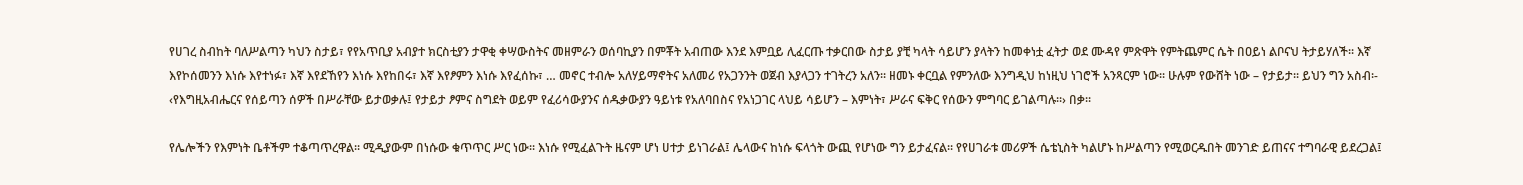የሀገረ ስብከት ባለሥልጣን ካህን ስታይ፣ የየአጥቢያ አብያተ ክርስቲያን ታዋቂ ቀሣውስትና መዘምራን ወሰባኪያን በምቾት አብጠው እንደ እምቧይ ሊፈርጡ ተቃርበው ስታይ ያቺ ካላት ሳይሆን ያላትን ከመቀነቷ ፈትታ ወደ ሙዳየ ምጽዋት የምትጨምር ሴት በዐይነ ልቦናህ ትታይሃለች፡፡ እኛ እየኮሰመንን እነሱ እየተነፉ፣ እኛ እየደኸየን እነሱ እየከበሩ፣ እኛ እየፆምን እነሱ እየፈሰኩ፣ … መኖር ተብሎ አለሃይማኖትና አለመሪ የአጋንንት ወጀብ እያላጋን ተገትረን አለን፡፡ ዘመኑ ቀርቧል የምንለው እንግዲህ ከነዚህ ነገሮች አንጻርም ነው፡፡ ሁሉም የውሸት ነው – የታይታ፡፡ ይህን ግን አስብ፡- ‹የእግዚአብሔርና የሰይጣን ሰዎች በሥራቸው ይታወቃሉ፤ የታይታ ፆምና ስግደት ወይም የፈሪሳውያንና ሰዱቃውያን ዓይነቱ የአለባበስና የአነጋገር ላህይ ሳይሆን – እምነት፣ ሥራና ፍቅር የሰውን ምግባር ይገልጣሉ፡፡› በቃ፡፡

የሌሎችን የእምነት ቤቶችም ተቆጣጥረዋል፡፡ ሚዲያውም በነሱው ቁጥጥር ሥር ነው፡፡ እነሱ የሚፈልጉት ዜናም ሆነ ሀተታ ይነገራል፤ ሌላውና ከነሱ ፍላጎት ውጪ የሆነው ግን ይታፈናል፡፡ የየሀገራቱ መሪዎች ሴቴኒስት ካልሆኑ ከሥልጣን የሚወርዱበት መንገድ ይጠናና ተግባራዊ ይደረጋል፤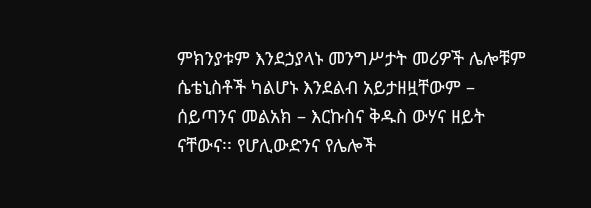ምክንያቱም እንደኃያላኑ መንግሥታት መሪዎች ሌሎቹም ሴቴኒስቶች ካልሆኑ እንደልብ አይታዘዟቸውም – ሰይጣንና መልአክ – እርኩስና ቅዱስ ውሃና ዘይት ናቸውና፡፡ የሆሊውድንና የሌሎች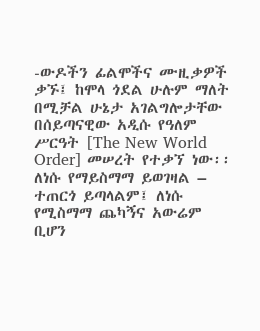-ውዶችን ፊልሞችና ሙዚቃዎች ቃኙ፤ ከሞላ ጎደል ሁሉም ማለት በሚቻል ሁኔታ አገልግሎታቸው በሰይጣናዊው አዲሱ የዓለም ሥርዓት [The New World Order] መሠረት የተቃኘ ነው፡፡ ለነሱ የማይስማማ ይወገዛል – ተጠርጎ ይጣላልም፤ ለነሱ የሚስማማ ጨካኝና አውሬም ቢሆን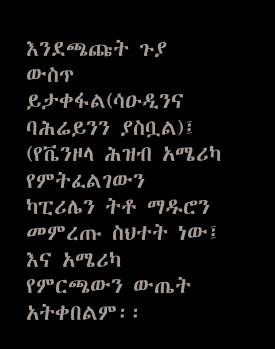እንደጫጩት ጉያ ውስጥ ይታቀፋል(ሳዑዲንና ባሕሬይንን ያስቧል)፤ (የቬንዞላ ሕዝብ አሜሪካ የምትፈልገውን ካፒሪሌን ትቶ ማዱሮን መምረጡ ስህተት ነው፤ እና አሜሪካ የምርጫውን ውጤት አትቀበልም፡፡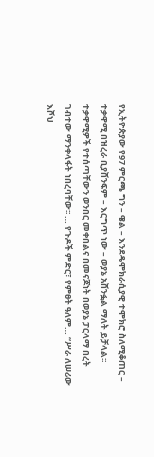የኢትዮጵያው የ97 ምርጫ ግን – ዌል – እንደዴሞክራሲያዊ ተሞክሮ ስለሚቆጠር – ተቃዋሚ በዝረራ ቢያሸንፍም – እርግጥ ነው – ወያኔ አሸንፏል ማለት ይቻላል፡፡ ተቃዋሚዎች የተሰጣቸውን ወንበር መቀበልና በመናጆነት በወያኔ ፓርላማ በረት ገብተው ማንቀላፋት ነበረባቸው፡፡ … የጉዶች ምድር፣ የምፀት ዓለም… “ሥራ ለሠሪው እሾህ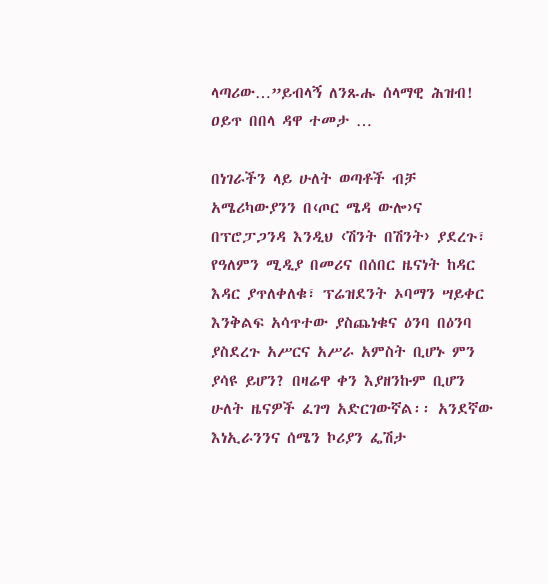ላጣሪው…”ይብላኝ ለንጹሑ ሰላማዊ ሕዝብ! ዐይጥ በበላ ዳዋ ተመታ …

በነገራችን ላይ ሁለት ወጣቶች ብቻ አሜሪካውያንን በ‹ጦር ሜዳ ውሎ›ና በፕሮፓጋንዳ እንዲህ ‹ሽንት በሽንት› ያደረጉ፣ የዓለምን ሚዲያ በመሪና በሰበር ዜናነት ከዳር እዳር ያጥለቀለቁ፣ ፕሬዝደንት ኦባማን ሣይቀር እንቅልፍ አሳጥተው ያስጨነቁና ዕንባ በዕንባ ያስደረጉ አሥርና አሥራ አምስት ቢሆኑ ምን ያሳዩ ይሆን? በዛሬዋ ቀን እያዘንኩም ቢሆን ሁለት ዜናዎች ፈገግ አድርገውኛል፡፡ አንደኛው እነኢራንንና ሰሜን ኮሪያን ፌሽታ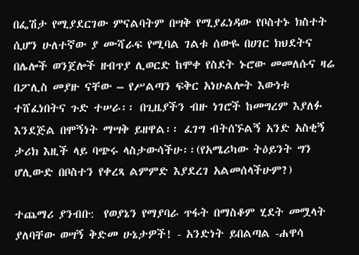በፌሽታ የሚያደርገው ምናልባትም በሣቅ የሚያፈነዳው የቦስተኑ ክስተት ሲሆን ሁለተኛው ያ ሙሻራፍ የሚባል ገልቱ ሰውዬ በሀገር ክህደትና በሌሎች ወንጀሎች ዘብጥያ ሊወርድ ከሞቀ የስደት ኑሮው መመለሱና ዛሬ በፖሊስ መያዙ ናቸው – የሥልጣን ፍቅር አነሁልሎት እውነቱ ተሸፈነበትና ጉድ ተሠራ፡፡ በጊዜያችን ብዙ ነገሮች ከመግረም እያለፉ እንደጅል በሞኝነት ማሣቅ ይዘዋል፡፡ ፈገግ ብትሰኙልኝ አንድ አስቂኝ ታሪክ እዚች ላይ ባጭሩ ላስታውሳችሁ፡፡(የአሜሪካው ትዕይንት ግን ሆሊውድ በቦስተን የቀረጻ ልምምድ እያደረገ አልመሰላችሁም?)

ተጨማሪ ያንብቡ:  የወያኔን የማያባራ ጥፋት በማስቆም ሂደት መሟላት ያለባቸው ወሣኝ ቅድመ ሁኔታዎች! - አንድነት ይበልጣል -ሐዋሳ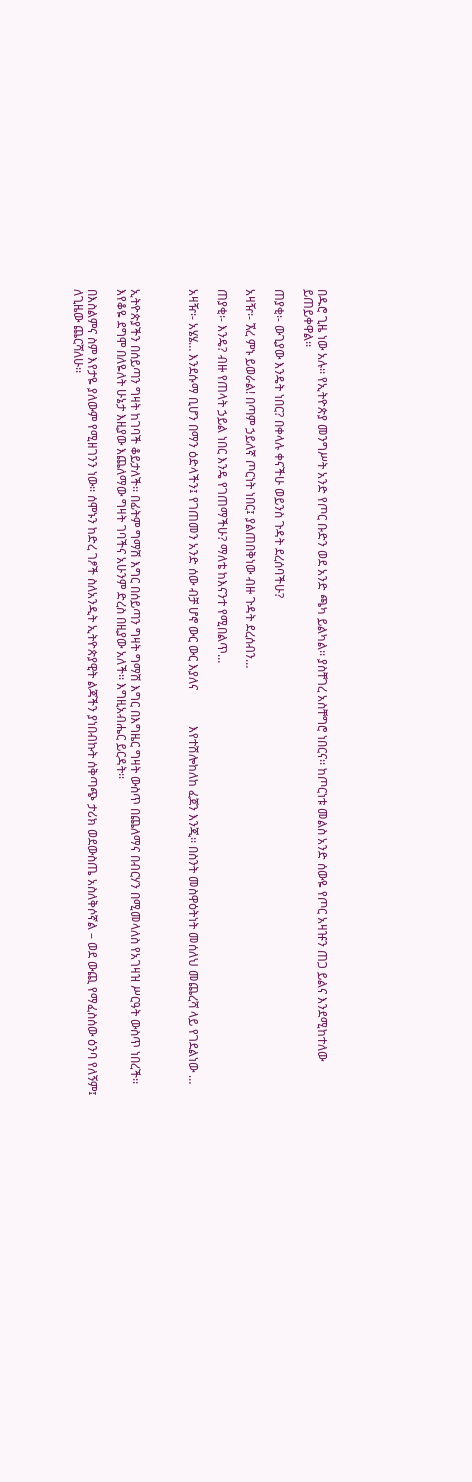በዱሮ ጊዜ ነው አሉ፡፡ የኢትዮጵያ መንግሥት አንድ የጦር ቡድን ወደ አንድ ጫካ ይልካል፡፡ ያስቸገረ አስቸግሮ ነበርና፡፡ ከጦርነቱ መልስ አንድ ሰውዬ የጦር አዛዡን ጠጋ ይልና እንደሚከተለው ይጠይቀዋል፡፡

ጠያቂ፡- ውጊያው እንዴት ነበር? በቀላሉ ቀናችሁ ወይንስ ጉዳት ደረሰባችሁ?

አዛዥ፡- ኧረ ምኑ ይወራል! በጣም ኃይለኛ ጦርነት ነበር፤ ያልጠበቅነው ብዙ ጉዳት ደረሰብን…

ጠያቂ፡- እንዴ? ብዙ የጠላት ኃይል ነበር እንዴ የገጠማችሁ? ማለቴ ከእናንተ የሚበልጥ…

አዛዥ፡- አሄሄ… እንደሱማ ቢሆን በማን ዕድላችን፤ የገጠመን አንድ ሰው ብቻ ሆኖ ውር ውር እያለና            እየተሽሎከለከ ፈጀን እንጂ፡፡ በስንት መስዋዕትነት መሰለህ መጨረሻ ላይ የገደልነው …



ኢትዮጵያችን በሰይጣን ግዛት ከገባች ቆይታለች፡፡ በፊትም ግማሽ እግር በሰይጣን ግዛት ግማሽ እግር በእግዜር ግዛት ውስጥ በጨለማና በብርሃን በሚመላለስ የአገዛዝ ሥርዓት ውስጥ ነበረች፡፡ እየቆዬ ደግሞ በለዬለት ሁኔታ እዚያው እጨለማው ግዛት ገባችና አሁንም ድረስ በዚያው አለች፡፡ እግዚአብሔር ይርዳት፡፡

በእስልምና ስም እየታዬ ያለውም የሚዘገንን ነው፡፡ ሰሞኑን ከድረ ገፆች ስለአንዲት ኢትዮጵያዊት ልጃችን ያነበብኩት ሰቅጣጭ ታሪክ ወደውስጤ አስለቅሶኛል – ወደ ውጪ የማፈስሰው ዕንባ የለኝም፤ ለጊዜው ጨርሻለሁ፡፡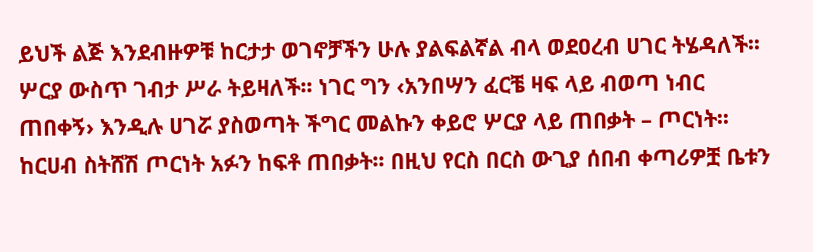ይህች ልጅ እንደብዙዎቹ ከርታታ ወገኖቻችን ሁሉ ያልፍልኛል ብላ ወደዐረብ ሀገር ትሄዳለች፡፡ ሦርያ ውስጥ ገብታ ሥራ ትይዛለች፡፡ ነገር ግን ‹አንበሣን ፈርቼ ዛፍ ላይ ብወጣ ነብር ጠበቀኝ› እንዲሉ ሀገሯ ያስወጣት ችግር መልኩን ቀይሮ ሦርያ ላይ ጠበቃት – ጦርነት፡፡ ከርሀብ ስትሸሽ ጦርነት አፉን ከፍቶ ጠበቃት፡፡ በዚህ የርስ በርስ ውጊያ ሰበብ ቀጣሪዎቿ ቤቱን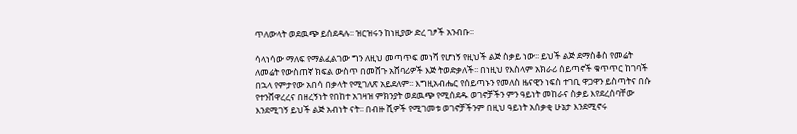ጥለውላት ወደዉጭ ይሰደዳሉ፡፡ ዝርዝሩን ከነዚያው ድረ ገፆች አንብቡ፡፡

ሳላነሳው ማለፍ የማልፈልገው ግን ለዚህ መጣጥፍ መነሻ የሆነኝ የዚህች ልጅ ስቃይ ነው፡፡ ይህች ልጅ ደማስቆስ የመሬት ለመሬት የውስጠኛ ክፍል ውስጥ በመሸጉ አሸባሪዎች እጅ ትወድቃለች፡፡ በነዚህ የእስላም አክራሪ ሰይጣኖች ቁጥጥር ከገባች በኋላ የምታየው አበሳ በቃላት የሚገለጽ አይደለም፡፡ እግዚአብሔር የሰይጣኑን የመለስ ዜናዊን ነፍስ ተገቢ ዋጋዋን ይስጣትና በሱ የተንሸዋረረና በዘረኝነት የበከተ አገዛዝ ምክንያት ወደዉጭ የሚሰደዱ ወገኖቻችን ምን ዓይነት መከራና ስቃይ እየደረሰባቸው እንደሚገኝ ይህች ልጅ አብነት ናት፡፡ በብዙ ሺዎች የሚገመቱ ወገኖቻችንም በዚህ ዓይነት አሰቃቂ ሁኔታ እንደሚኖሩ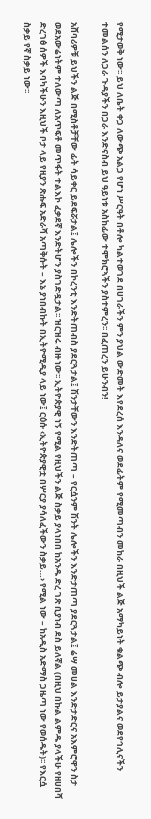የሚታወቅ ነው፡፡ ይህ ለቤት ቀጋ ለውጭ አልጋ የሆነ ሥርዓት በቶሎ ካልተወገደ በሀገራችን ምን ያህል ውድመት እየደረሰ እንዳለና ወደፊትም የሚመጣብን መከራ በዚህች ልጅ አማካይነት ቁልጭ ብሎ ይታያልና ወደየኅሊናችን ተመልሰን ለጋራ ጉዳያችን በጋራ እንድናስብ ይህ ዓይነቱ አስከፊው ተሞክሮኣችን ያስተምረን፡፡ በፈጠረን ይሁንብን!

አሸባሪዎቹ ይህችን ልጅ በሚስቶቻቸው ፊት ሳይቀር ይደፍሯታል፤ ሌሎችን በኮረንቲ እንድትጠብስ ያደርጓታል፤ ሽንታቸውን እንድትጠጣ – የርሷንም ሽንት ሌሎችን እንድታጠጣ ያደርጓታል፤ ሬሣ መሀል እንድታድርና አእምሮዋን ስታ ወደአውሬነትም ተለውጣ ለአጥፍቶ መጥፋት ተልእኮ ፈቃደኛ እንድትሆን ያስገድዷታል፡፡ ዝርዝሩ ብዙ ነው፡፡ ኢትዮጵያዊ ነኝ የሚል የዚህችን ልጅ ስቃይ ያላነበበ ከአንዱ ድረ ገጽ ቢያነብ ደስ ይለኛል (በዚህ በኩል ልምዱ ያላችሁ የዘሀበሻ ድረገፅ ሰዎች እባካችሁን እዚህች ቦታ ላይ የዚያን ጽሑፍ አድራሻ አጣቅሱት – እኔ ያነበብኩት በኢትዮሚዲያ ላይ ነው፤ ርዕሱ ‹ኢትዮጵያዊቷ በሦርያ ያሳለፈችውን ስቃይ…› የሚል ነው – ከአዲስ አድማስ ጋዜጣ ነው የወሰዱት)፡፡ የእርሷ ስቃይ የኛ ስቃይ ነው፡፡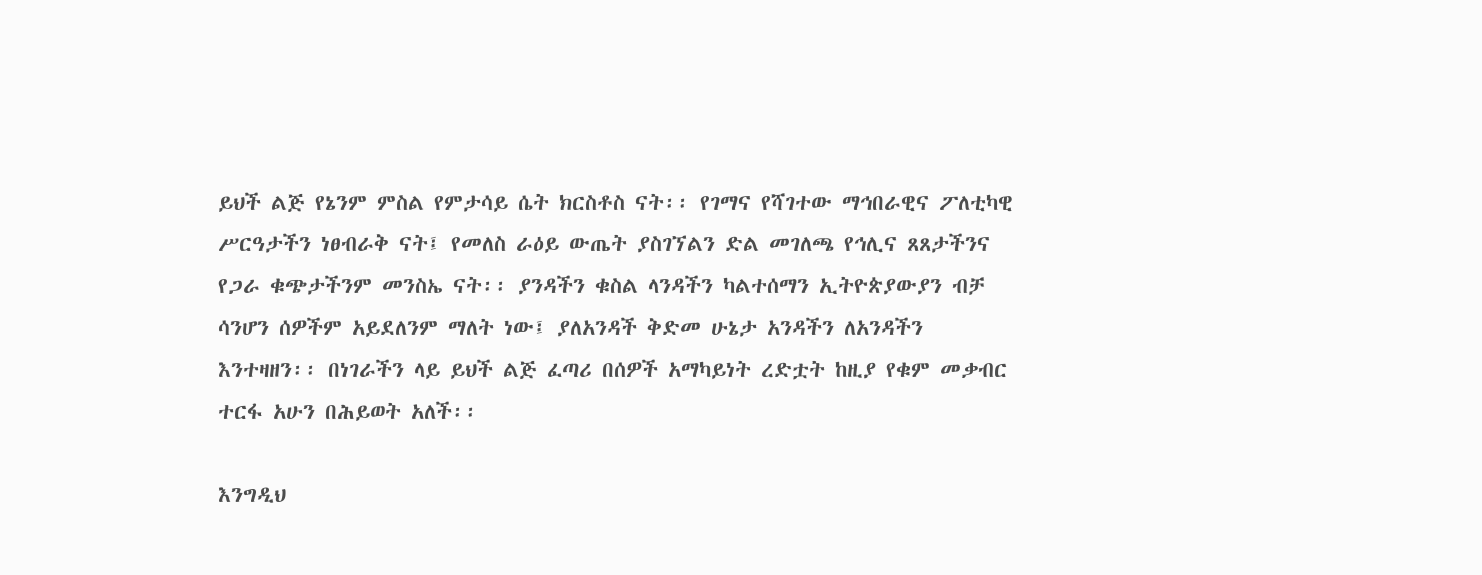ይህች ልጅ የኔንም ምስል የምታሳይ ሴት ክርስቶስ ናት፡፡ የገማና የሻገተው ማኅበራዊና ፖለቲካዊ ሥርዓታችን ነፀብራቅ ናት፤ የመለስ ራዕይ ውጤት ያስገኘልን ድል መገለጫ የኅሊና ጸጸታችንና የጋራ ቁጭታችንም መንስኤ ናት፡፡ ያንዳችን ቁስል ላንዳችን ካልተሰማን ኢትዮጵያውያን ብቻ ሳንሆን ሰዎችም አይደለንም ማለት ነው፤ ያለአንዳች ቅድመ ሁኔታ አንዳችን ለአንዳችን እንተዛዘን፡፡ በነገራችን ላይ ይህች ልጅ ፈጣሪ በሰዎች አማካይነት ረድቷት ከዚያ የቁም መቃብር ተርፋ አሁን በሕይወት አለች፡፡

እንግዲህ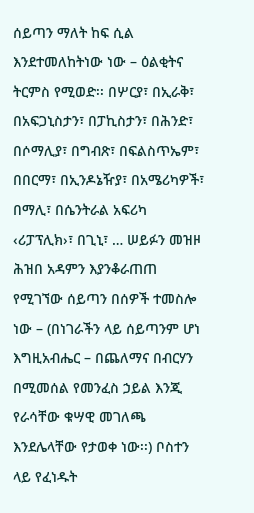ሰይጣን ማለት ከፍ ሲል እንደተመለከትነው ነው – ዕልቂትና ትርምስ የሚወድ፡፡ በሦርያ፣ በኢራቅ፣ በአፍጋኒስታን፣ በፓኪስታን፣ በሕንድ፣ በሶማሊያ፣ በግብጽ፣ በፍልስጥኤም፣ በበርማ፣ በኢንዶኔዥያ፣ በአሜሪካዎች፣ በማሊ፣ በሴንትራል አፍሪካ ‹ሪፓፕሊክ›፣ በጊኒ፣ … ሠይፉን መዝዞ ሕዝበ አዳምን እያንቆራጠጠ የሚገኘው ሰይጣን በሰዎች ተመስሎ ነው – (በነገራችን ላይ ሰይጣንም ሆነ እግዚአብሔር – በጨለማና በብርሃን በሚመሰል የመንፈስ ኃይል እንጂ የራሳቸው ቁሣዊ መገለጫ እንደሌላቸው የታወቀ ነው፡፡) ቦስተን ላይ የፈነዱት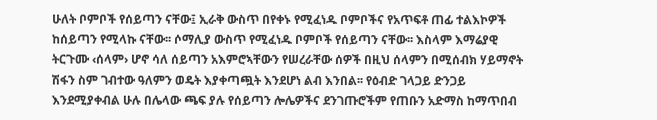ሁለት ቦምቦች የሰይጣን ናቸው፤ ኢራቅ ውስጥ በየቀኑ የሚፈነዱ ቦምቦችና የአጥፍቶ ጠፊ ተልእኮዎች ከሰይጣን የሚላኩ ናቸው፡፡ ሶማሊያ ውስጥ የሚፈነዱ ቦምቦች የሰይጣን ናቸው፡፡ እስላም እማሬያዊ ትርጉሙ ‹ሰላም› ሆኖ ሳለ ሰይጣን አእምሮኣቸውን የሠረራቸው ሰዎች በዚህ ሰላምን በሚሰብክ ሃይማኖት ሽፋን ስም ገብተው ዓለምን ወዴት እያቀጣጯት እንደሆነ ልብ እንበል፡፡ የዕብድ ገላጋይ ድንጋይ እንደሚያቀብል ሁሉ በሌላው ጫፍ ያሉ የሰይጣን ሎሌዎችና ደንገጡሮችም የጠቡን አድማስ ከማጥበብ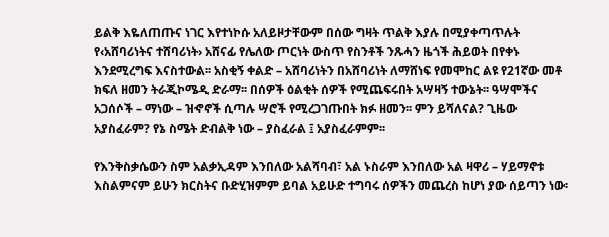ይልቅ እዬለጠጡና ነገር እየተነኮሱ አለይዞታቸውም በሰው ግዛት ጥልቅ እያሉ በሚያቀጣጥሉት የ‹አሸባሪነትና ተሸባሪነት› አሸናፊ የሌለው ጦርነት ውስጥ የስንቶች ንጹሓን ዜጎች ሕይወት በየቀኑ እንደሚረግፍ እናስተውል፡፡ አስቂኝ ቀልድ – አሸባሪነትን በአሸባሪነት ለማሸነፍ የመሞከር ልዩ የ21ኛው መቶ ክፍለ ዘመን ትራጂኮሜዲ ድራማ፡፡ በሰዎች ዕልቂት ሰዎች የሚጨፍሩበት አሣዛኝ ተውኔት፡፡ ዓሣሞችና አጋሰሶች – ማነው – ዝኆኖች ሲጣሉ ሣሮች የሚረጋገጡበት ክፉ ዘመን፡፡ ምን ይሻለናል? ጊዜው አያስፈራም? የኔ ስሜት ድብልቅ ነው – ያስፈራል ፤ አያስፈራምም፡፡

የእንቅስቃሴውን ስም አልቃኢዳም እንበለው አልሻባብ፣ አል ኑስራም እንበለው አል ዛዋሪ – ሃይማኖቱ እስልምናም ይሁን ክርስትና ቡድሂዝምም ይባል አይሁድ ተግባሩ ሰዎችን መጨረስ ከሆነ ያው ሰይጣን ነው፡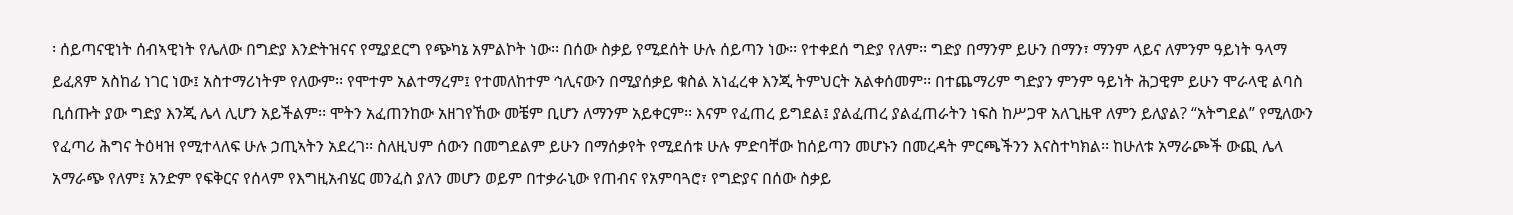፡ ሰይጣናዊነት ሰብኣዊነት የሌለው በግድያ እንድትዝናና የሚያደርግ የጭካኔ አምልኮት ነው፡፡ በሰው ስቃይ የሚደሰት ሁሉ ሰይጣን ነው፡፡ የተቀደሰ ግድያ የለም፡፡ ግድያ በማንም ይሁን በማን፣ ማንም ላይና ለምንም ዓይነት ዓላማ  ይፈጸም አስከፊ ነገር ነው፤ አስተማሪነትም የለውም፡፡ የሞተም አልተማረም፤ የተመለከተም ኅሊናውን በሚያሰቃይ ቁስል አነፈረቀ እንጂ ትምህርት አልቀሰመም፡፡ በተጨማሪም ግድያን ምንም ዓይነት ሕጋዊም ይሁን ሞራላዊ ልባስ ቢሰጡት ያው ግድያ እንጂ ሌላ ሊሆን አይችልም፡፡ ሞትን አፈጠንከው አዘገየኸው መቼም ቢሆን ለማንም አይቀርም፡፡ እናም የፈጠረ ይግደል፤ ያልፈጠረ ያልፈጠራትን ነፍስ ከሥጋዋ አለጊዜዋ ለምን ይለያል? “አትግደል” የሚለውን የፈጣሪ ሕግና ትዕዛዝ የሚተላለፍ ሁሉ ኃጢኣትን አደረገ፡፡ ስለዚህም ሰውን በመግደልም ይሁን በማሰቃየት የሚደሰቱ ሁሉ ምድባቸው ከሰይጣን መሆኑን በመረዳት ምርጫችንን እናስተካክል፡፡ ከሁለቱ አማራጮች ውጪ ሌላ አማራጭ የለም፤ አንድም የፍቅርና የሰላም የእግዚአብሄር መንፈስ ያለን መሆን ወይም በተቃራኒው የጠብና የአምባጓሮ፣ የግድያና በሰው ስቃይ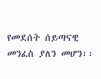የመደሰት ሰይጣናዊ መንፈስ ያለን መሆን፡፡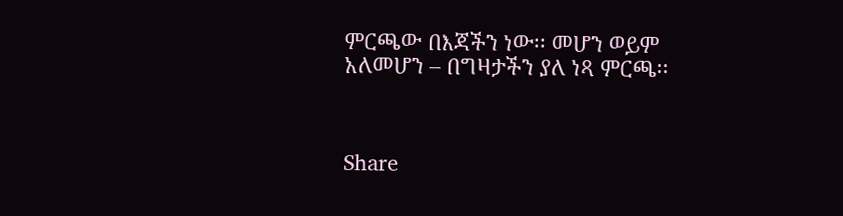ምርጫው በእጃችን ነው፡፡ መሆን ወይም አለመሆን – በግዛታችን ያለ ነጻ ምርጫ፡፡



Share